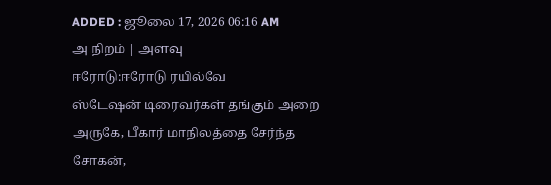ADDED : ஜூலை 17, 2026 06:16 AM
அ நிறம் | அளவு
ஈரோடு:ஈரோடு ரயில்வே
ஸ்டேஷன் டிரைவர்கள் தங்கும் அறை அருகே, பீகார் மாநிலத்தை சேர்ந்த சோகன்,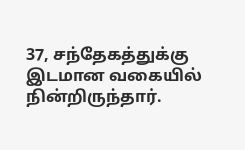37, சந்தேகத்துக்கு இடமான வகையில் நின்றிருந்தார்.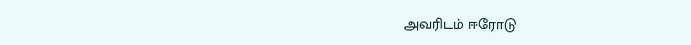அவரிடம் ஈரோடு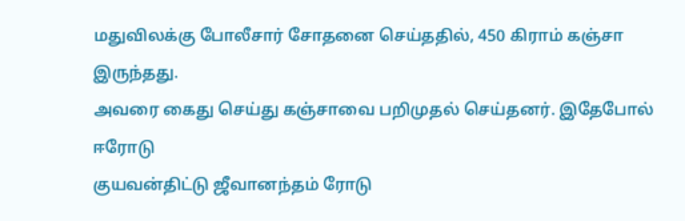மதுவிலக்கு போலீசார் சோதனை செய்ததில், 450 கிராம் கஞ்சா இருந்தது.
அவரை கைது செய்து கஞ்சாவை பறிமுதல் செய்தனர். இதேபோல் ஈரோடு
குயவன்திட்டு ஜீவானந்தம் ரோடு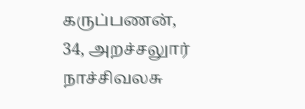கருப்பணன், 34, அறச்சலுார்
நாச்சிவலசு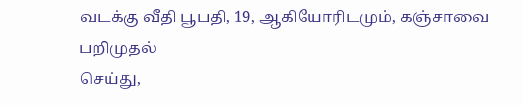வடக்கு வீதி பூபதி, 19, ஆகியோரிடமும், கஞ்சாவை பறிமுதல்
செய்து,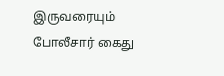இருவரையும் போலீசார் கைது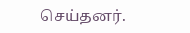செய்தனர்.